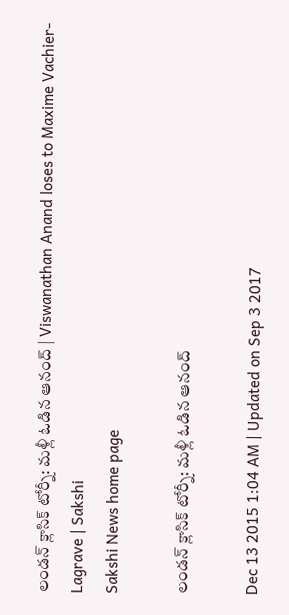లండన్ క్లాసిక్ టోర్నీ: మళ్లీ ఓడిన ఆనంద్ | Viswanathan Anand loses to Maxime Vachier-Lagrave | Sakshi
Sakshi News home page

లండన్ క్లాసిక్ టోర్నీ: మళ్లీ ఓడిన ఆనంద్

Dec 13 2015 1:04 AM | Updated on Sep 3 2017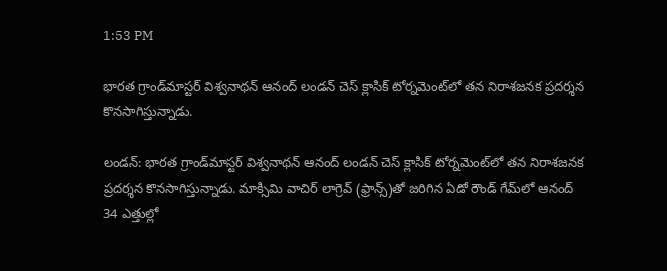1:53 PM

భారత గ్రాండ్‌మాస్టర్ విశ్వనాథన్ ఆనంద్ లండన్ చెస్ క్లాసిక్ టోర్నమెంట్‌లో తన నిరాశజనక ప్రదర్శన కొనసాగిస్తున్నాడు.

లండన్: భారత గ్రాండ్‌మాస్టర్ విశ్వనాథన్ ఆనంద్ లండన్ చెస్ క్లాసిక్ టోర్నమెంట్‌లో తన నిరాశజనక ప్రదర్శన కొనసాగిస్తున్నాడు. మాక్సిమి వాచిర్ లాగ్రెవ్ (ఫ్రాన్స్)తో జరిగిన ఏడో రౌండ్ గేమ్‌లో ఆనంద్ 34 ఎత్తుల్లో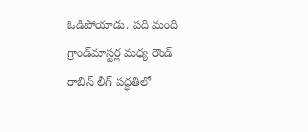ఓడిపోయాడు. పది మంది గ్రాండ్‌మాస్టర్ల మధ్య రౌండ్ రాబిన్ లీగ్ పద్ధతిలో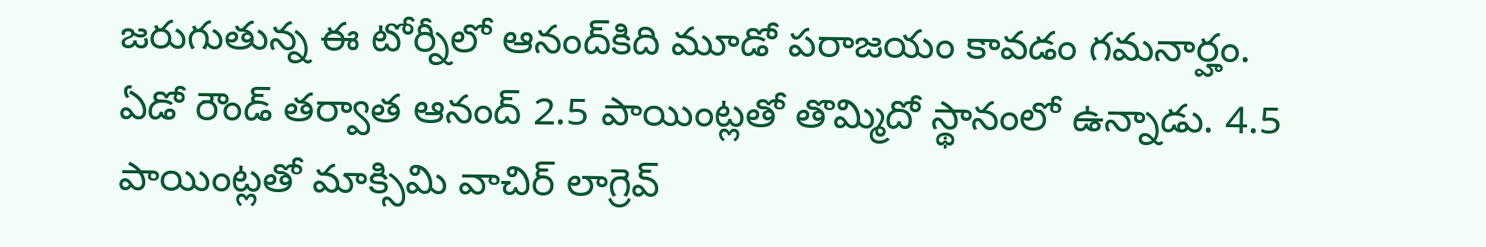జరుగుతున్న ఈ టోర్నీలో ఆనంద్‌కిది మూడో పరాజయం కావడం గమనార్హం. ఏడో రౌండ్ తర్వాత ఆనంద్ 2.5 పాయింట్లతో తొమ్మిదో స్థానంలో ఉన్నాడు. 4.5 పాయింట్లతో మాక్సిమి వాచిర్ లాగ్రెవ్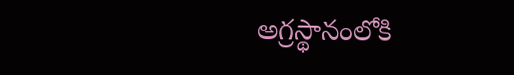అగ్రస్థానంలోకి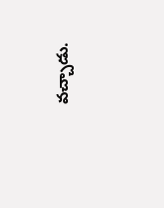వచ్చాడు.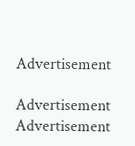Advertisement

Advertisement
Advertisement